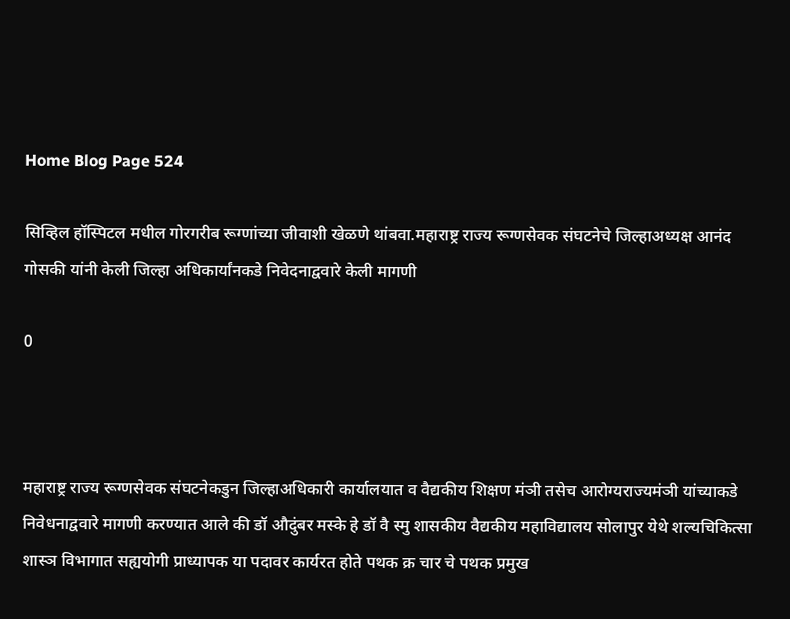Home Blog Page 524

सिव्हिल हॉस्पिटल मधील गोरगरीब रूग्णांच्या जीवाशी खेळणे थांबवा.महाराष्ट्र राज्य रूग्णसेवक संघटनेचे जिल्हाअध्यक्ष आनंद गोसकी यांनी केली जिल्हा अधिकार्यांनकडे निवेदनाद्ववारे केली मागणी

0



महाराष्ट्र राज्य रूग्णसेवक संघटनेकडुन जिल्हाअधिकारी कार्यालयात व वैद्यकीय शिक्षण मंञी तसेच आरोग्यराज्यमंञी यांच्याकडे निवेधनाद्ववारे मागणी करण्यात आले की डॉ औदुंबर मस्के हे डॉ वै स्मु शासकीय वैद्यकीय महाविद्यालय सोलापुर येथे शल्यचिकित्सा शास्ञ विभागात सह्ययोगी प्राध्यापक या पदावर कार्यरत होते पथक क्र चार चे पथक प्रमुख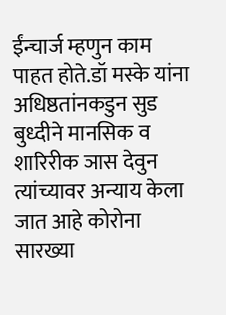ईंन्चार्ज म्हणुन काम पाहत होते.डॉ मस्के यांना अधिष्ठतांनकडुन सुड बुध्दीने मानसिक व शारिरीक ञास देवुन त्यांच्यावर अन्याय केला जात आहे कोरोना सारख्या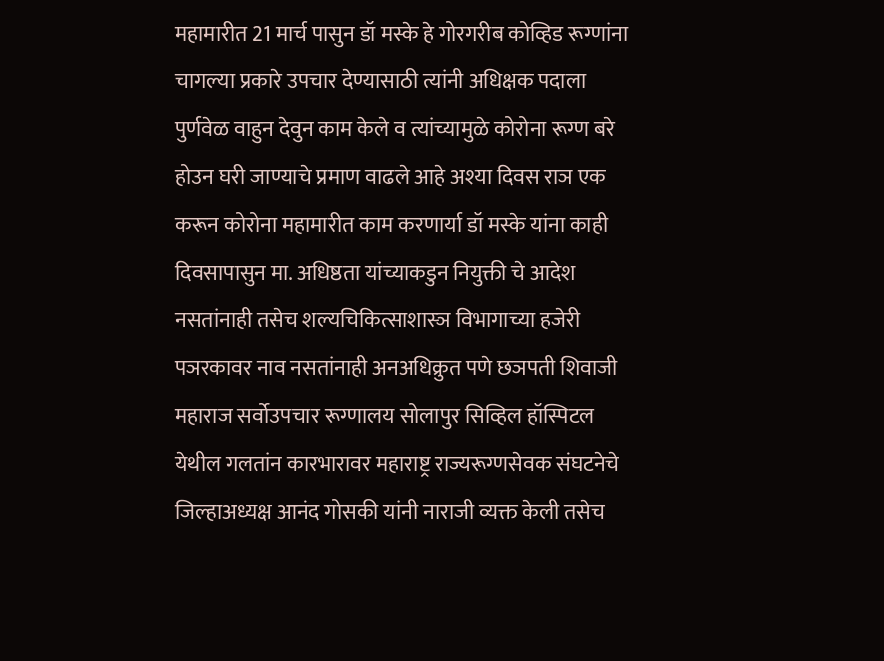महामारीत 21 मार्च पासुन डॉ मस्के हे गोरगरीब कोव्हिड रूग्णांना चागल्या प्रकारे उपचार देण्यासाठी त्यांनी अधिक्षक पदाला पुर्णवेळ वाहुन देवुन काम केले व त्यांच्यामुळे कोरोना रूग्ण बरे होउन घरी जाण्याचे प्रमाण वाढले आहे अश्या दिवस राञ एक करून कोरोना महामारीत काम करणार्या डॉ मस्के यांना काही दिवसापासुन मा. अधिष्ठता यांच्याकडुन नियुक्ती चे आदेश नसतांनाही तसेच शल्यचिकित्साशास्ञ विभागाच्या हजेरी पञरकावर नाव नसतांनाही अनअधिक्रुत पणे छञपती शिवाजी महाराज सर्वोउपचार रूग्णालय सोलापुर सिव्हिल हॉस्पिटल येथील गलतांन कारभारावर महाराष्ट्र राज्यरूग्णसेवक संघटनेचे जिल्हाअध्यक्ष आनंद गोसकी यांनी नाराजी व्यक्त केली तसेच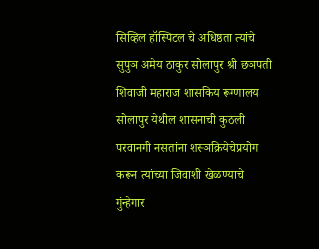सिव्हिल हॉस्पिटल चे अधिष्ठता त्यांचे सुपुञ अमेय ठाकुर सोलापुर श्री छञपती शिवाजी महाराज शासकिय रूग्णालय सोलापुर येथील शासनाची कुठली परवानगी नसतांना शस्ञक्रियेचेप्रयोग करून त्यांच्या जिवाशी खेळण्याचे गुंन्हेगार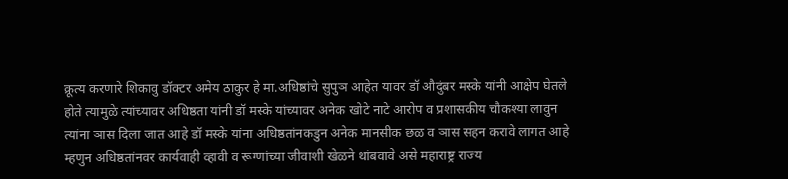क्रूत्य करणारे शिकावु डॉक्टर अमेय ठाकुर हे मा.अधिष्ठांचे सुपुञ आहेत यावर डॉ औदुंबर मस्के यांनी आक्षेप घेतले होते त्यामुळे त्यांच्यावर अधिष्ठता यांनी डॉ मस्के यांच्यावर अनेक खोटे नाटे आरोप व प्रशासकीय चौकश्या लावुन त्यांना ञास दिला जात आहे डॉ मस्के यांना अधिष्ठतांनकडुन अनेक मानसीक छळ व ञास सहन करावे लागत आहे म्हणुन अधिष्ठतांनवर कार्यवाही व्हावी व रूग्णांच्या जीवाशी खेळने थांबवावे असे महाराष्ट्र राज्य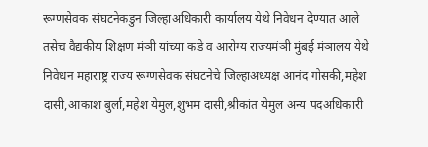रूग्णसेवक संघटनेकडुन जिल्हाअधिकारी कार्यालय येथे निवेधन देण्यात आले तसेच वैद्यकीय शिक्षण मंञी यांच्या कडे व आरोग्य राज्यमंञी मुंबई मंञालय येथे निवेधन महाराष्ट्र राज्य रूग्णसेवक संघटनेचे जिल्हाअध्यक्ष आनंद गोसकी,महेश दासी,आकाश बुर्ला,महेश येमुल,शुभम दासी,श्रीकांत येमुल अन्य पदअधिकारी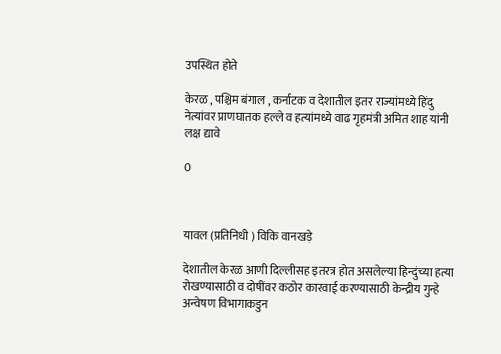उपस्थित होते

केरळ , पश्चिम बंगाल , कर्नाटक व देशातील इतर राज्यांमध्ये हिंदु नेत्यांवर प्राणघातक हल्ले व हत्यांमध्ये वाढ गृहमंत्री अमित शाह यांनी लक्ष द्यावे

0



यावल (प्रतिनिधी ) विकि वानखड़े

देशातील केरळ आणी दिल्लीसह इतरत्र होत असलेल्या हिन्दुंच्या हत्या रोखण्यासाठी व दोषींवर कठोर कारवाई करण्यासाठी केन्द्रीय गुन्हे अन्वेषण विभागाकडुन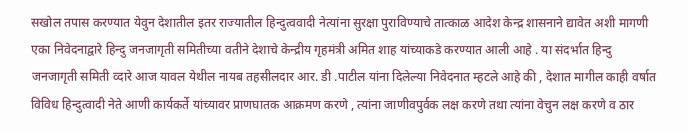सखोल तपास करण्यात येवुन देशातील इतर राज्यातील हिन्दुत्ववादी नेत्यांना सुरक्षा पुराविण्याचे तात्काळ आदेश केन्द्र शासनाने द्यावेत अशी मागणी एका निवेदनाद्वारे हिन्दु जनजागृती समितीच्या वतीने देशाचे केन्द्रीय गृहमंत्री अमित शाह यांच्याकडे करण्यात आली आहे . या संदर्भात हिन्दु जनजागृती समिती व्दारे आज यावल येथील नायब तहसीलदार आर. डी .पाटील यांना दिलेल्या निवेदनात म्हटले आहे की , देशात मागील काही वर्षात विविध हिन्दुत्वादी नेते आणी कार्यकर्ते यांच्यावर प्राणघातक आक्रमण करणे , त्यांना जाणीवपुर्वक लक्ष करणे तथा त्यांना वेचुन लक्ष करणे व ठार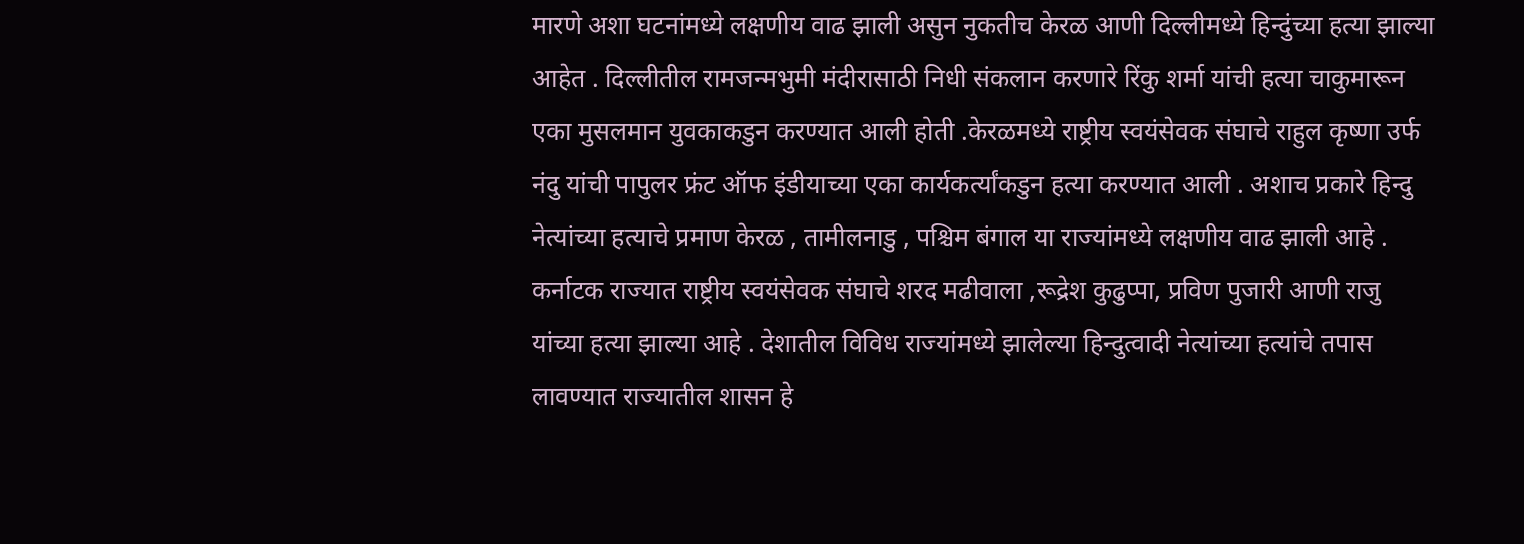मारणे अशा घटनांमध्ये लक्षणीय वाढ झाली असुन नुकतीच केरळ आणी दिल्लीमध्ये हिन्दुंच्या हत्या झाल्या आहेत . दिल्लीतील रामजन्मभुमी मंदीरासाठी निधी संकलान करणारे रिंकु शर्मा यांची हत्या चाकुमारून एका मुसलमान युवकाकडुन करण्यात आली होती .केरळमध्ये राष्ट्रीय स्वयंसेवक संघाचे राहुल कृष्णा उर्फ नंदु यांची पापुलर फ्रंट ऑफ इंडीयाच्या एका कार्यकर्त्यांकडुन हत्या करण्यात आली . अशाच प्रकारे हिन्दु नेत्यांच्या हत्याचे प्रमाण केरळ , तामीलनाडु , पश्चिम बंगाल या राज्यांमध्ये लक्षणीय वाढ झाली आहे . कर्नाटक राज्यात राष्ट्रीय स्वयंसेवक संघाचे शरद मढीवाला ,रूद्रेश कुढुप्पा, प्रविण पुजारी आणी राजु यांच्या हत्या झाल्या आहे . देशातील विविध राज्यांमध्ये झालेल्या हिन्दुत्वादी नेत्यांच्या हत्यांचे तपास लावण्यात राज्यातील शासन हे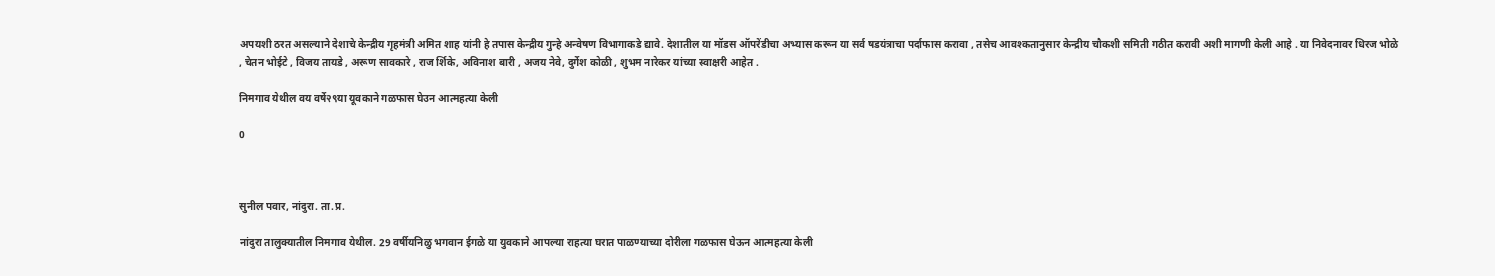अपयशी ठरत असल्याने देशाचे केन्द्रीय गृहमंत्री अमित शाह यांनी हे तपास केन्द्रीय गुन्हे अन्वेषण विभागाकडे द्यावे. देशातील या मॉडस ऑपरेंडीचा अभ्यास करून या सर्व षडयंत्राचा पर्दाफास करावा , तसेच आवश्कतानुसार केन्द्रीय चौकशी समिती गठीत करावी अशी मागणी केली आहे . या निवेदनावर धिरज भोळे , चेतन भोईटे , विजय तायडे , अरूण सावकारे , राज र्शिके, अविनाश बारी , अजय नेवे, दुर्गेश कोळी , शुभम नारेकर यांच्या स्वाक्षरी आहेत .

निमगाव येथील वय वर्षे२९या यूवकाने गळफास घेउन आत्महत्या केली

0



सुनील पवार, नांदुरा. ता.प्र.

नांदुरा तालुक्यातील निमगाव येथील. 29 वर्षीयनिळु भगवान ईगळे या युवकाने आपल्या राहत्या घरात पाळण्याच्या दोरीला गळफास घेऊन आत्महत्या केली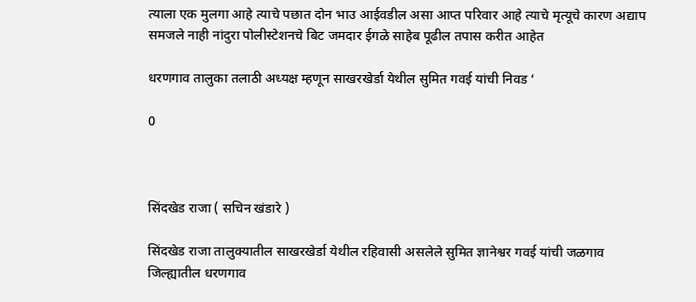त्याला एक मुलगा आहे त्याचे पछात दोन भाउ आईवडील असा आप्त परिवार आहे त्याचे मृत्यूचे कारण अद्याप समजले नाही नांदुरा पोलीस्टेशनचे बिट जमदार ईगळे साहेब पूढील तपास करीत आहेत

धरणगाव तालुका तलाठी अध्यक्ष म्हणून साखरखेर्डा येथील सुमित गवई यांची निवड ‘

0



सिंदखेड राजा ( सचिन खंडारे )

सिंदखेड राजा तालुक्यातील साखरखेर्डा येथील रहिवासी असलेले सुमित ज्ञानेश्वर गवई यांची जळगाव जिल्ह्यातील धरणगाव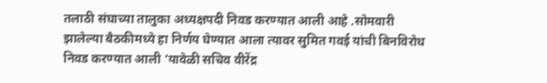तलाठी संघाच्या तालुका अध्यक्षपदी निवड करण्यात आली आहे .सोमवारी झालेल्या बैठकीमध्ये हा निर्णय घेण्यात आला त्यावर सुमित गवई यांची बिनविरोध निवड करण्यात आली ‘यावेळी सचिव वीरेंद्र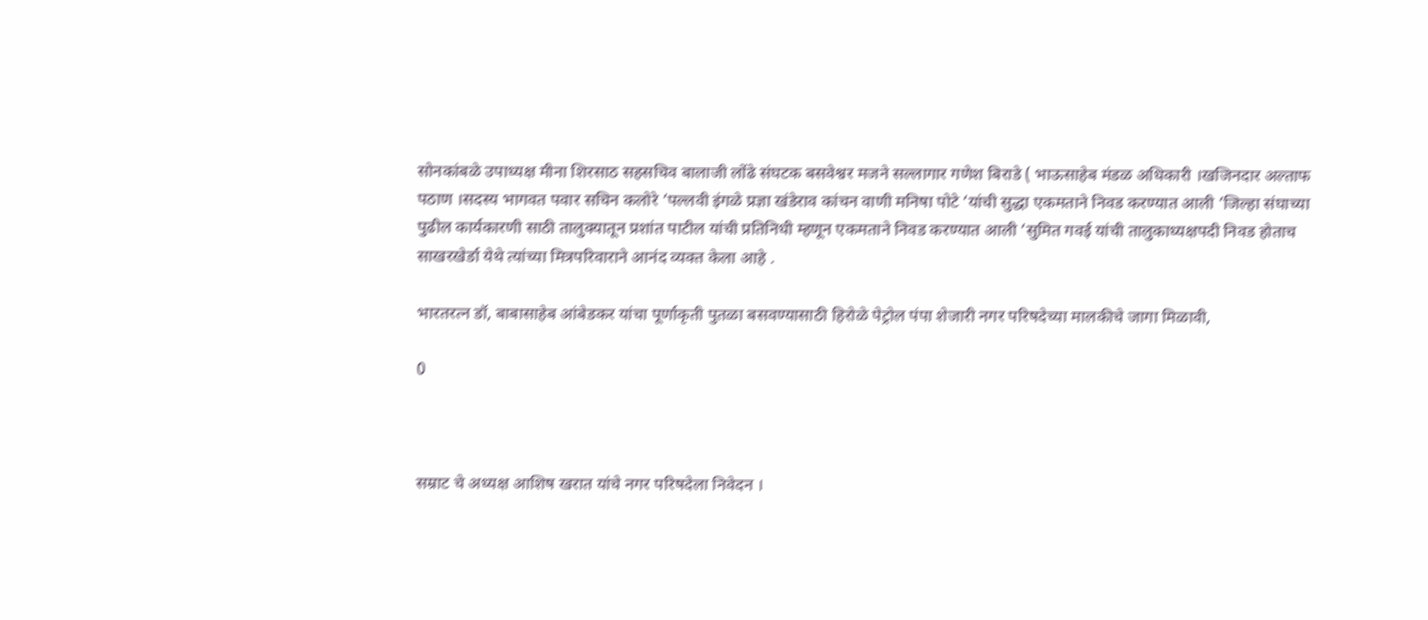सोनकांबळे उपाध्यक्ष मीना शिरसाठ सहसचिव बालाजी लोंढे संघटक बसवेश्वर मजने सल्लागार गणेश बिराडे ( भाऊसाहेब मंडळ अधिकारी ।खजिनदार अल्ताफ पठाण ।सदस्य भागवत पवार सचिन कलोरे ‘पल्लवी इंगळे प्रज्ञा खंडेराव कांचन वाणी मनिषा पोटे ‘यांची सुद्धा एकमताने निवड करण्यात आली ‘जिल्हा संघाच्या पुढील कार्यकारणी साठी तालुक्यातून प्रशांत पाटील यांची प्रतिनिधी म्हणून एकमताने निवड करण्यात आली ‘सुमित गवई यांची तालुकाध्यक्षपदी निवड होताच साखरखेर्डा येथे त्यांच्या मित्रपरिवाराने आनंद व्यक्त केला आहे .

भारतरत्न डॉ, बाबासाहेब आंबेडकर यांचा पूर्णाकृती पुतळा बसवण्यासाठी हिरोळे पेट्रोल पंपा शेजारी नगर परिषदेच्या मालकीचे जागा मिळावी,

0



सम्राट चे अध्यक्ष आशिष खरात यांचे नगर परिषदेला निवेदन ।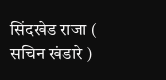सिंदखेड राजा ( सचिन खंडारे )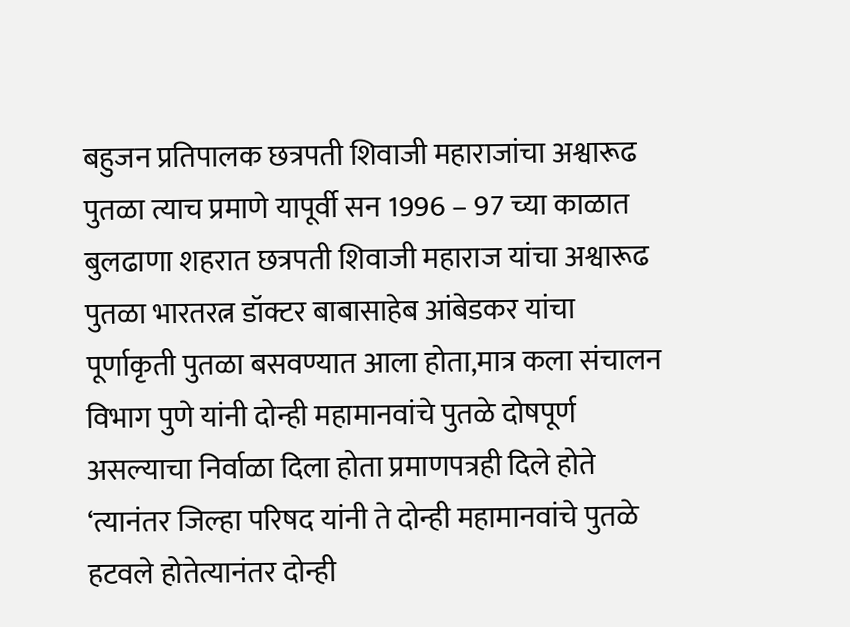बहुजन प्रतिपालक छत्रपती शिवाजी महाराजांचा अश्वारूढ पुतळा त्याच प्रमाणे यापूर्वी सन 1996 – 97 च्या काळात बुलढाणा शहरात छत्रपती शिवाजी महाराज यांचा अश्वारूढ पुतळा भारतरत्न डॉक्टर बाबासाहेब आंबेडकर यांचा पूर्णाकृती पुतळा बसवण्यात आला होता,मात्र कला संचालन विभाग पुणे यांनी दोन्ही महामानवांचे पुतळे दोषपूर्ण असल्याचा निर्वाळा दिला होता प्रमाणपत्रही दिले होते ‘त्यानंतर जिल्हा परिषद यांनी ते दोन्ही महामानवांचे पुतळे हटवले होतेत्यानंतर दोन्ही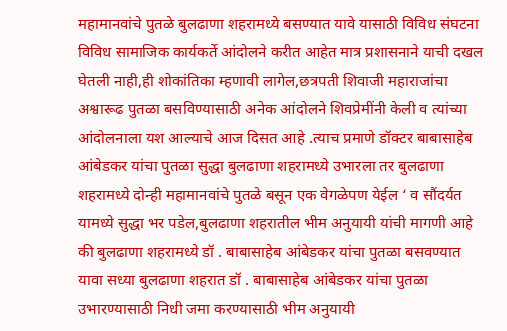महामानवांचे पुतळे बुलढाणा शहरामध्ये बसण्यात यावे यासाठी विविध संघटना विविध सामाजिक कार्यकर्ते आंदोलने करीत आहेत मात्र प्रशासनाने याची दखल घेतली नाही,ही शोकांतिका म्हणावी लागेल,छत्रपती शिवाजी महाराजांचा अश्वारूढ पुतळा बसविण्यासाठी अनेक आंदोलने शिवप्रेमींनी केली व त्यांच्या आंदोलनाला यश आल्याचे आज दिसत आहे .त्याच प्रमाणे डॉक्टर बाबासाहेब आंबेडकर यांचा पुतळा सुद्धा बुलढाणा शहरामध्ये उभारला तर बुलढाणा शहरामध्ये दोन्ही महामानवांचे पुतळे बसून एक वेगळेपण येईल ‘ व सौंदर्यत यामध्ये सुद्धा भर पडेल,बुलढाणा शहरातील भीम अनुयायी यांची मागणी आहे की बुलढाणा शहरामध्ये डॉ . बाबासाहेब आंबेडकर यांचा पुतळा बसवण्यात यावा सध्या बुलढाणा शहरात डॉ . बाबासाहेब आंबेडकर यांचा पुतळा उभारण्यासाठी निधी जमा करण्यासाठी भीम अनुयायी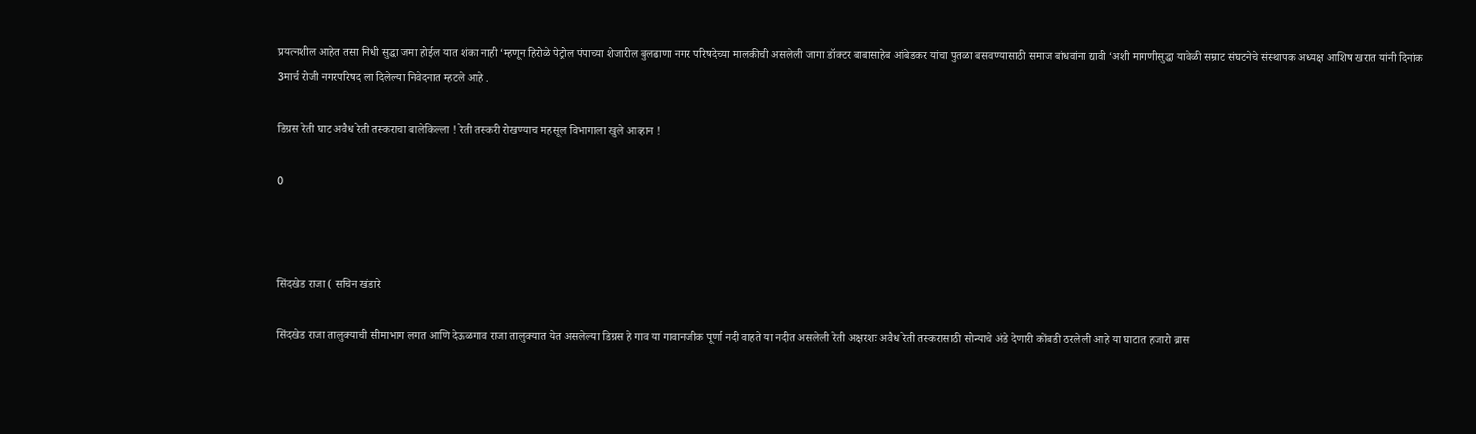प्रयत्नशील आहेत तसा निधी सुद्धा जमा होईल यात शंका नाही ‘म्हणून हिरोळे पेट्रोल पंपाच्या शेजारील बुलढाणा नगर परिषदेच्या मालकीची असलेली जागा डॉक्टर बाबासाहेब आंबेडकर यांचा पुतळा बसवण्यासाठी समाज बांधवांना द्यावी ‘अशी मागणीसुद्धा यावेळी सम्राट संघटनेचे संस्थापक अध्यक्ष आशिष खरात यांनी दिनांक 3मार्च रोजी नगरपरिषद ला दिलेल्या निवेदनात म्हटले आहे .

डिग्रस रेती घाट अवैध रेती तस्कराचा बालेकिल्ला ! रेती तस्करी रोखण्याच महसूल विभागाला खुले आव्हान !

0



सिंदखेड राजा ( सचिन खंडारे

सिंदखेड राजा तालुक्याची सीमाभाग लगत आणि देऊळगाव राजा तालुक्यात येत असलेल्या डिग्रस हे गाव या गावानजीक पूर्णा नदी वाहते या नदीत असलेली रेती अक्षरशः अवैध रेती तस्करासाठी सोन्याचे अंडे देणारी कोंबडी ठरलेली आहे या घाटात हजारो ब्रास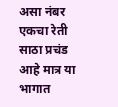असा नंबर एकचा रेती साठा प्रचंड आहे मात्र या भागात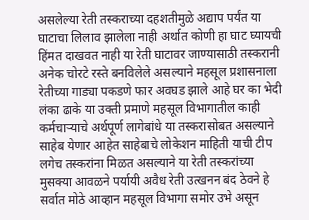असलेल्या रेती तस्कराच्या दहशतीमुळे अद्याप पर्यंत या घाटाचा लिलाव झालेला नाही अर्थात कोणी हा घाट घ्यायची हिंमत दाखवत नाही या रेती घाटावर जाण्यासाठी तस्करानी अनेक चोरटे रस्ते बनविलेले असल्याने महसूल प्रशासनाला रेतीच्या गाड्या पकडणे फार अवघड झाले आहे घर का भेदी लंका ढाके या उक्ती प्रमाणे महसूल विभागातील काही कर्मचाऱ्याचे अर्थपूर्ण लागेबांधे या तस्करासोबत असल्याने साहेब येणार आहेत साहेबाचे लोकेशन माहिती याची टीप लगेच तस्करांना मिळत असल्याने या रेती तस्करांच्या मुसक्या आवळने पर्यायी अवैध रेती उत्खनन बंद ठेवने हे सर्वात मोठे आव्हान महसूल विभागा समोर उभे असून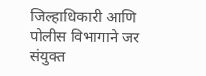जिल्हाधिकारी आणि पोलीस विभागाने जर संयुक्त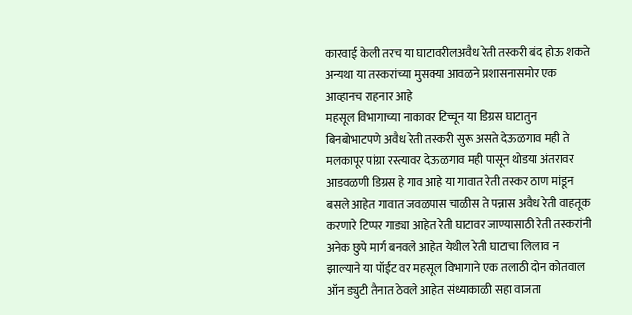कारवाई केली तरच या घाटावरीलअवैध रेती तस्करी बंद होऊ शकते अन्यथा या तस्करांच्या मुसक्या आवळने प्रशासनासमोर एक आव्हानच राहनार आहे
महसूल विभागाच्या नाकावर टिच्चून या डिग्रस घाटातुन बिनबोभाटपणे अवैध रेती तस्करी सुरू असते देऊळगाव मही ते मलकापूर पांग्रा रस्त्यावर देऊळगाव मही पासून थोडया अंतरावर आडवळणी डिग्रस हे गाव आहे या गावात रेती तस्कर ठाण मांडून बसले आहेत गावात जवळपास चाळीस ते पन्नास अवैध रेती वाहतूक करणारे टिप्पर गाड्या आहेत रेती घाटावर जाण्यासाठी रेती तस्करांनी अनेक छुपे मार्ग बनवले आहेत येथील रेती घाटाचा लिलाव न झाल्याने या पॉईंट वर महसूल विभागाने एक तलाठी दोन कोतवाल ऑन ड्युटी तैनात ठेवले आहेत संध्याकाळी सहा वाजता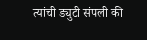त्यांची ड्युटी संपली की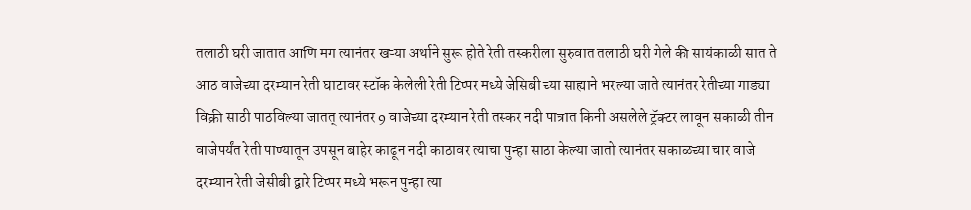तलाठी घरी जातात आणि मग त्यानंतर खऱ्या अर्थाने सुरू होते रेती तस्करीला सुरुवात तलाठी घरी गेले की सायंकाळी सात ते आठ वाजेच्या दरम्यान रेती घाटावर स्टॉक केलेली रेती टिप्पर मध्ये जेसिबी च्या साह्याने भरल्या जाते त्यानंतर रेतीच्या गाड्या विक्री साठी पाठविल्या जातत् त्यानंतर 9 वाजेच्या दरम्यान रेती तस्कर नदी पात्रात किनी असलेले ट्रॅक्टर लावून सकाळी तीन वाजेपर्यंत रेती पाण्यातून उपसून बाहेर काढून नदी काठावर त्याचा पुन्हा साठा केल्या जातो त्यानंतर सकाळच्या चार वाजे दरम्यान रेती जेसीबी द्वारे टिप्पर मध्ये भरून पुन्हा त्या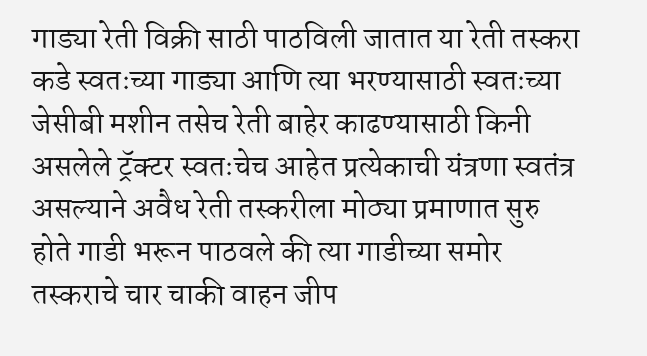गाड्या रेती विक्री साठी पाठविली जातात या रेती तस्करा कडे स्वतःच्या गाड्या आणि त्या भरण्यासाठी स्वतःच्या जेसीबी मशीन तसेच रेती बाहेर काढण्यासाठी किनी असलेले ट्रॅक्टर स्वतःचेच आहेत प्रत्येकाची यंत्रणा स्वतंत्र असल्याने अवैध रेती तस्करीला मोठ्या प्रमाणात सुरु होते गाडी भरून पाठवले की त्या गाडीच्या समोर तस्कराचे चार चाकी वाहन जीप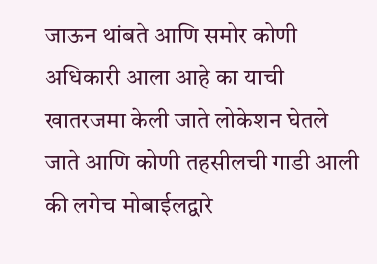जाऊन थांबते आणि समोर कोणी अधिकारी आला आहे का याची खातरजमा केली जाते लोकेशन घेतले जाते आणि कोणी तहसीलची गाडी आली की लगेच मोबाईलद्वारे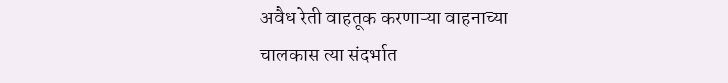अवैध रेती वाहतूक करणाऱ्या वाहनाच्या चालकास त्या संदर्भात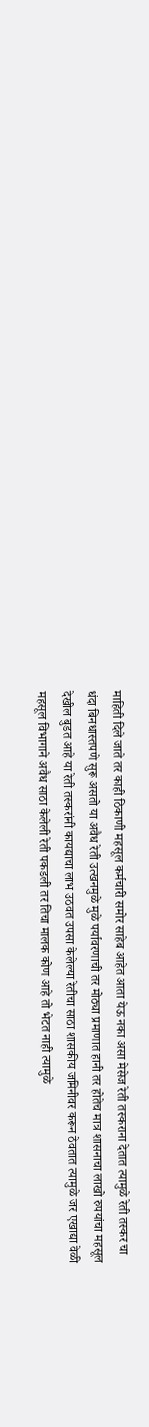माहिती दिले जाते तर काही ठिकाणी महसूल कर्मचारी समोर साहेब आहेत आता येऊ नका असा मेसेज रेती तस्कराना देतात त्यामुळे रेती तस्कर चा धंदा बिनधास्तपणे सुरू असतो या अवैध रेती उत्खनमुळे मुळे पर्यावरणाची तर मोठ्या प्रमाणात हानी तर होतेच मात्र शासनाचा लाखो रुपयांचा महसूल देखील बुडत आहे या रेती तस्करांनी कायद्याचा लाभ उठवत उपसा केलेल्या रेतीचा साठा शासकीय जमिनीवर करून ठेवतात त्यामुळे जर एखाद्या वेळी महसूल विभागाने अवैध साठा केलेली रेती पकडली तर तिचा मालक कोण आहे तो भेटत नाही त्यामुळे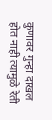कुणावर गुन्हा दाखल होत नाही त्यामुळे रेती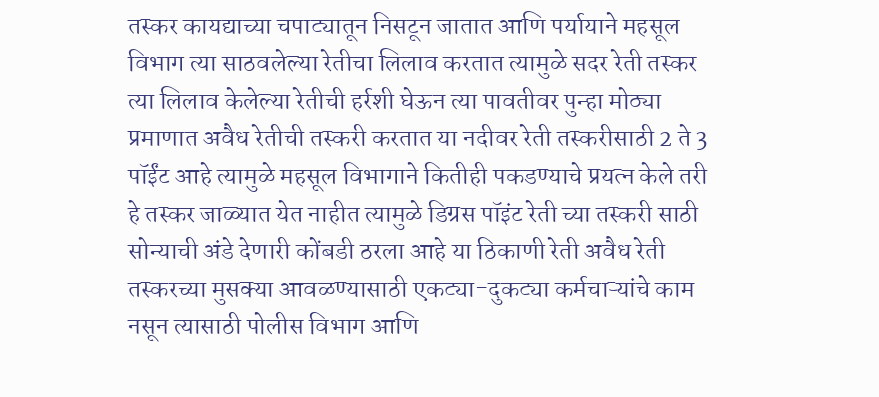तस्कर कायद्याच्या चपाट्यातून निसटून जातात आणि पर्यायाने महसूल विभाग त्या साठवलेल्या रेतीचा लिलाव करतात त्यामुळे सदर रेती तस्कर त्या लिलाव केलेल्या रेतीची हर्रशी घेऊन त्या पावतीवर पुन्हा मोठ्या प्रमाणात अवैध रेतीची तस्करी करतात या नदीवर रेती तस्करीसाठी 2 ते 3 पॉईंट आहे त्यामुळे महसूल विभागाने कितीही पकडण्याचे प्रयत्न केले तरी हे तस्कर जाळ्यात येत नाहीत त्यामुळे डिग्रस पॉइंट रेती च्या तस्करी साठी सोन्याची अंडे देणारी कोंबडी ठरला आहे या ठिकाणी रेती अवैध रेती तस्करच्या मुसक्या आवळण्यासाठी एकट्या-दुकट्या कर्मचाऱ्यांचे काम नसून त्यासाठी पोलीस विभाग आणि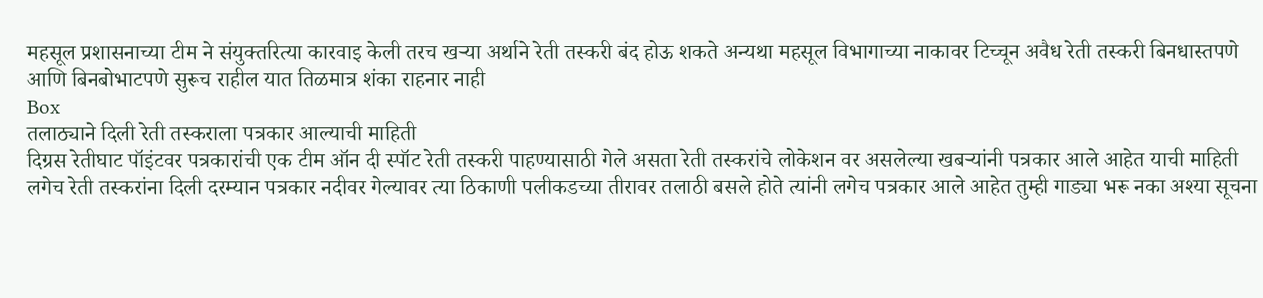महसूल प्रशासनाच्या टीम ने संयुक्तरित्या कारवाइ केली तरच खर्‍या अर्थाने रेती तस्करी बंद होऊ शकते अन्यथा महसूल विभागाच्या नाकावर टिच्चून अवैध रेती तस्करी बिनधास्तपणे आणि बिनबोभाटपणे सुरूच राहील यात तिळमात्र शंका राहनार नाही
Box
तलाठ्याने दिली रेती तस्कराला पत्रकार आल्याची माहिती
दिग्रस रेतीघाट पॉइंटवर पत्रकारांची एक टीम ऑन दी स्पॉट रेती तस्करी पाहण्यासाठी गेले असता रेती तस्करांचे लोकेशन वर असलेल्या खबऱ्यांनी पत्रकार आले आहेत याची माहिती लगेच रेती तस्करांना दिली दरम्यान पत्रकार नदीवर गेल्यावर त्या ठिकाणी पलीकडच्या तीरावर तलाठी बसले होते त्यांनी लगेच पत्रकार आले आहेत तुम्ही गाड्या भरू नका अश्या सूचना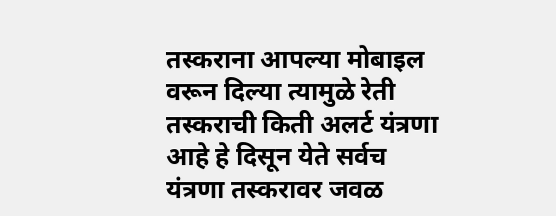तस्कराना आपल्या मोबाइल वरून दिल्या त्यामुळे रेती तस्कराची किती अलर्ट यंत्रणा आहे हे दिसून येते सर्वच यंत्रणा तस्करावर जवळ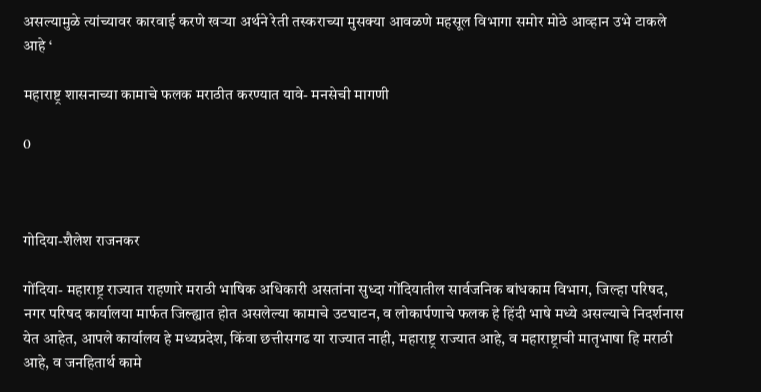असल्यामुळे त्यांच्यावर कारवाई करणे खऱ्या अर्थने रेती तस्कराच्या मुसक्या आवळणे महसूल विभागा समोर मोठे आव्हान उभे टाकले आहे ‘

महाराष्ट्र शासनाच्या कामाचे फलक मराठीत करण्यात यावे- मनसेची मागणी

0



गोदिया-शैलेश राजनकर

गोंदिया- महाराष्ट्र राज्यात राहणारे मराठी भाषिक अधिकारी असतांना सुध्दा गोंदियातील सार्वजनिक बांधकाम विभाग, जिल्हा परिषद, नगर परिषद कार्यालया मार्फत जिल्ह्यात होत असलेल्या कामाचे उटघाटन, व लोकार्पणाचे फलक हे हिंदी भाषे मध्ये असल्याचे निदर्शनास येत आहेत, आपले कार्यालय हे मध्यप्रदेश, किंवा छत्तीसगढ या राज्यात नाही, महाराष्ट्र राज्यात आहे, व महाराष्ट्राची मातृभाषा हि मराठी आहे, व जनहितार्थ कामे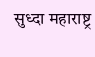सुध्दा महाराष्ट्र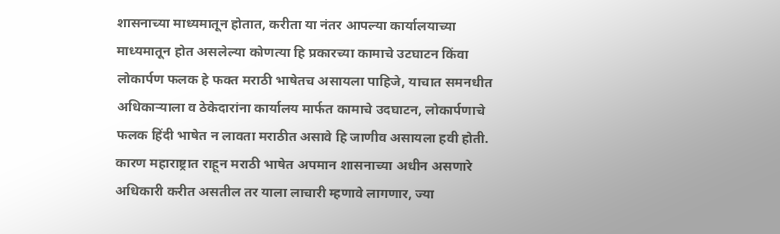शासनाच्या माध्यमातून होतात, करीता या नंतर आपल्या कार्यालयाच्या माध्यमातून होत असलेल्या कोणत्या हि प्रकारच्या कामाचे उटघाटन किंवा लोकार्पण फलक हे फक्त मराठी भाषेतच असायला पाहिजे, याचात समनधीत अधिकाऱ्याला व ठेकेदारांना कार्यालय मार्फत कामाचे उदघाटन, लोकार्पणाचे फलक हिंदी भाषेत न लावता मराठीत असावे हि जाणीव असायला हवी होती. कारण महाराष्ट्रात राहून मराठी भाषेत अपमान शासनाच्या अधीन असणारे अधिकारी करीत असतील तर याला लाचारी म्हणावे लागणार, ज्या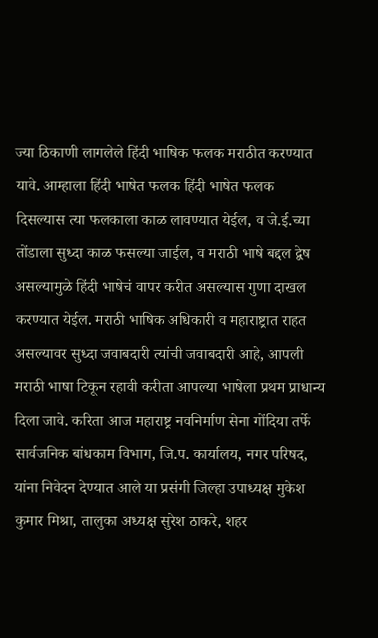ज्या ठिकाणी लागलेले हिंदी भाषिक फलक मराठीत करण्यात यावे. आम्हाला हिंदी भाषेत फलक हिंदी भाषेत फलक दिसल्यास त्या फलकाला काळ लावण्यात येईल, व जे.ई.च्या तोंडाला सुध्दा काळ फसल्या जाईल, व मराठी भाषे बद्दल द्वेष असल्यामुळे हिंदी भाषेचं वापर करीत असल्यास गुणा दाखल करण्यात येईल. मराठी भाषिक अधिकारी व महाराष्ट्रात राहत असल्यावर सुध्दा जवाबदारी त्यांची जवाबदारी आहे, आपली मराठी भाषा टिकून रहावी करीता आपल्या भाषेला प्रथम प्राधान्य दिला जावे. करिता आज महाराष्ट्र नवनिर्माण सेना गोंदिया तर्फे सार्वजनिक बांधकाम विभाग, जि.प. कार्यालय, नगर परिषद, यांना निवेदन देण्यात आले या प्रसंगी जिल्हा उपाध्यक्ष मुकेश कुमार मिश्रा, तालुका अध्यक्ष सुरेश ठाकरे, शहर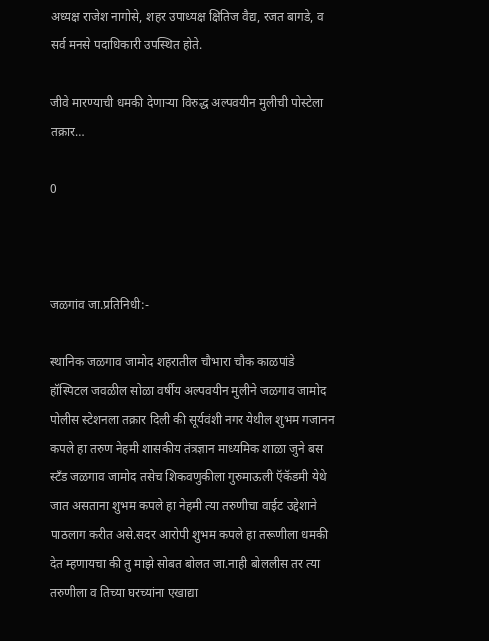अध्यक्ष राजेश नागोसे, शहर उपाध्यक्ष क्षितिज वैद्य, रजत बागडे, व सर्व मनसे पदाधिकारी उपस्थित होते.

जीवे मारण्याची धमकी देणाऱ्या विरुद्ध अल्पवयीन मुलीची पोस्टेला तक्रार…

0



जळगांव जा.प्रतिनिधी:-

स्थानिक जळगाव जामोद शहरातील चौभारा चौक काळपांडे हॉस्पिटल जवळील सोळा वर्षीय अल्पवयीन मुलीने जळगाव जामोद पोलीस स्टेशनला तक्रार दिली की सूर्यवंशी नगर येथील शुभम गजानन कपले हा तरुण नेहमी शासकीय तंत्रज्ञान माध्यमिक शाळा जुने बस स्टँड जळगाव जामोद तसेच शिकवणुकीला गुरुमाऊली ऍकॅडमी येथे जात असताना शुभम कपले हा नेहमी त्या तरुणीचा वाईट उद्देशाने पाठलाग करीत असे.सदर आरोपी शुभम कपले हा तरूणीला धमकी देत म्हणायचा की तु माझे सोबत बोलत जा.नाही बोललीस तर त्या तरुणीला व तिच्या घरच्यांना एखाद्या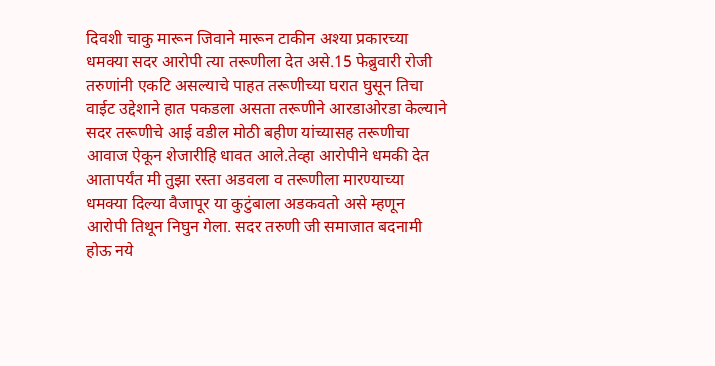दिवशी चाकु मारून जिवाने मारून टाकीन अश्या प्रकारच्या धमक्या सदर आरोपी त्या तरूणीला देत असे.15 फेब्रुवारी रोजी तरुणांनी एकटि असल्याचे पाहत तरूणीच्या घरात घुसून तिचा वाईट उद्देशाने हात पकडला असता तरूणीने आरडाओरडा केल्याने सदर तरूणीचे आई वडील मोठी बहीण यांच्यासह तरूणीचा आवाज ऐकून शेजारीहि धावत आले.तेव्हा आरोपीने धमकी देत आतापर्यंत मी तुझा रस्ता अडवला व तरूणीला मारण्याच्या धमक्या दिल्या वैजापूर या कुटुंबाला अडकवतो असे म्हणून आरोपी तिथून निघुन गेला. सदर तरुणी जी समाजात बदनामी होऊ नये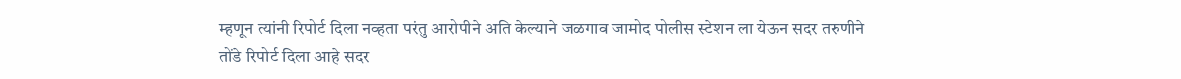म्हणून त्यांनी रिपोर्ट दिला नव्हता परंतु आरोपीने अति केल्याने जळगाव जामोद पोलीस स्टेशन ला येऊन सदर तरुणीने तोंडे रिपोर्ट दिला आहे सदर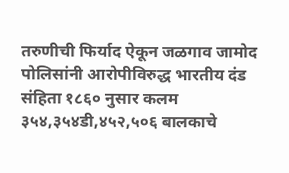तरुणीची फिर्याद ऐकून जळगाव जामोद पोलिसांनी आरोपीविरुद्ध भारतीय दंड संहिता १८६० नुसार कलम ३५४,३५४डी,४५२,५०६ बालकाचे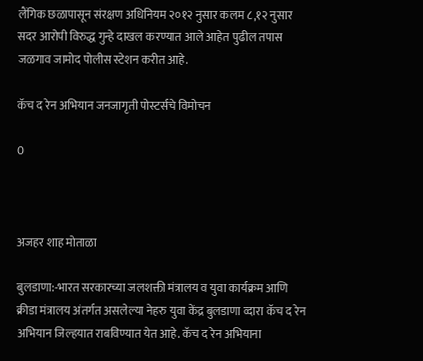लैंगिक छळापासून संरक्षण अधिनियम २०१२ नुसार कलम ८,१२ नुसार सदर आरोपी विरुद्ध गुन्हे दाखल करण्यात आले आहेत पुढील तपास जळगाव जामोद पोलीस स्टेशन करीत आहे.

कॅच द रेन अभियान जनजागृती पोस्टर्सचे विमोचन

0



अजहर शाह मोताळा

बुलडाणा:-भारत सरकारच्या जलशक्ती मंत्रालय व युवा कार्यक्रम आणि क्रीडा मंत्रालय अंतर्गत असलेल्या नेहरु युवा केंद्र बुलडाणा व्दारा कॅच द रेन अभियान जिल्हयात राबविण्यात येत आहे. कॅच द रेन अभियाना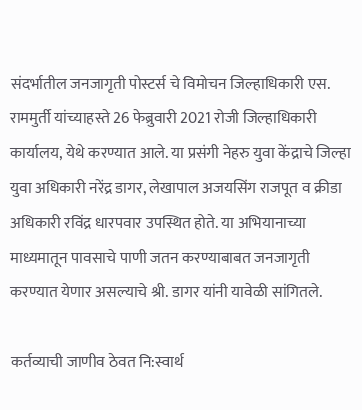संदर्भातील जनजागृती पोस्टर्स चे विमोचन जिल्हाधिकारी एस. राममुर्ती यांच्याहस्ते 26 फेब्रुवारी 2021 रोजी जिल्हाधिकारी कार्यालय, येथे करण्यात आले. या प्रसंगी नेहरु युवा केंद्राचे जिल्हा युवा अधिकारी नरेंद्र डागर, लेखापाल अजयसिंग राजपूत व क्रीडा अधिकारी रविंद्र धारपवार उपस्थित होते. या अभियानाच्या माध्यमातून पावसाचे पाणी जतन करण्याबाबत जनजागृती करण्यात येणार असल्याचे श्री. डागर यांनी यावेळी सांगितले.

कर्तव्याची जाणीव ठेवत नि:स्वार्थ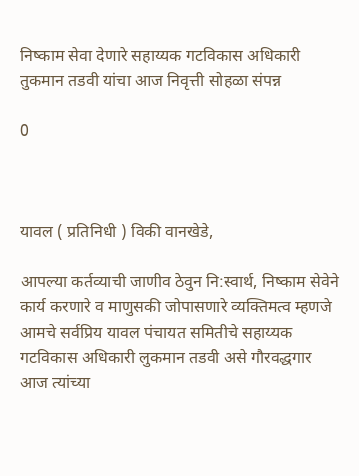निष्काम सेवा देणारे सहाय्यक गटविकास अधिकारी तुकमान तडवी यांचा आज निवृत्ती सोहळा संपन्न

0



यावल ( प्रतिनिधी ) विकी वानखेडे,

आपल्या कर्तव्याची जाणीव ठेवुन नि:स्वार्थ, निष्काम सेवेने कार्य करणारे व माणुसकी जोपासणारे व्यक्तिमत्व म्हणजे आमचे सर्वप्रिय यावल पंचायत समितीचे सहाय्यक गटविकास अधिकारी लुकमान तडवी असे गौरवद्धगार आज त्यांच्या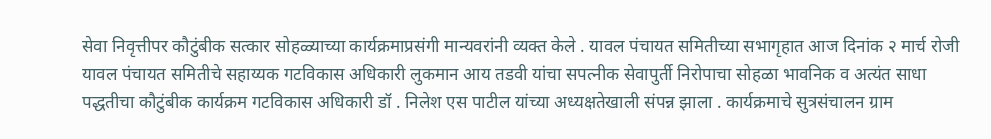सेवा निवृत्तीपर कौटुंबीक सत्कार सोहळ्याच्या कार्यक्रमाप्रसंगी मान्यवरांनी व्यक्त केले . यावल पंचायत समितीच्या सभागृहात आज दिनांक २ मार्च रोजी यावल पंचायत समितीचे सहाय्यक गटविकास अधिकारी लुकमान आय तडवी यांचा सपत्नीक सेवापुर्ती निरोपाचा सोहळा भावनिक व अत्यंत साधा पद्धतीचा कौटुंबीक कार्यक्रम गटविकास अधिकारी डॉ . निलेश एस पाटील यांच्या अध्यक्षतेखाली संपन्न झाला . कार्यक्रमाचे सुत्रसंचालन ग्राम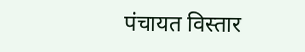पंचायत विस्तार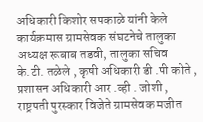अधिकारी किशोर सपकाळे यांनी केले कार्यक्रमास ग्रामसेवक संघटनेचे तालुका अध्यक्ष रूबाब तडवी, तालुका सचिव के.टी. तळेले , कृषी अधिकारी डी .पी कोते , प्रशासन अधिकारी आर .व्ही . जोशी , राष्ट्रपती पुरस्कार विजेते ग्रामसेवक मजीत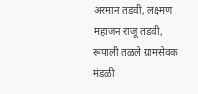अरमान तडवी, लक्ष्‍मण महाजन राजू तडवी, रूपाली तळले ग्रामसेवक मंडळी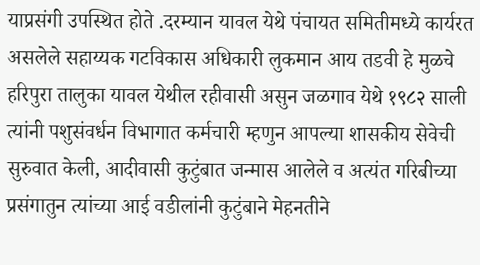याप्रसंगी उपस्थित होते .दरम्यान यावल येथे पंचायत समितीमध्ये कार्यरत असलेले सहाय्यक गटविकास अधिकारी लुकमान आय तडवी हे मुळचे हरिपुरा तालुका यावल येथील रहीवासी असुन जळगाव येथे १९८२ साली त्यांनी पशुसंवर्धन विभागात कर्मचारी म्हणुन आपल्या शासकीय सेवेची सुरुवात केली, आदीवासी कुटुंबात जन्मास आलेले व अत्यंत गरिबीच्या प्रसंगातुन त्यांच्या आई वडीलांनी कुटुंबाने मेहनतीने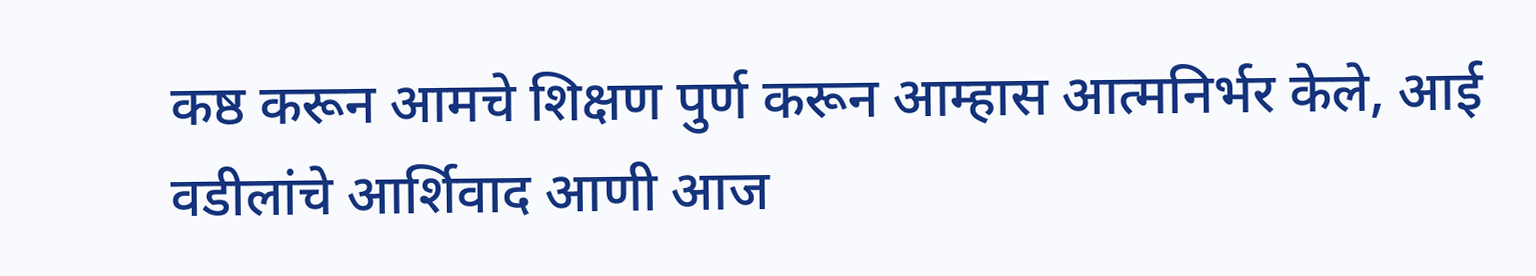कष्ठ करून आमचे शिक्षण पुर्ण करून आम्हास आत्मनिर्भर केले, आई वडीलांचे आर्शिवाद आणी आज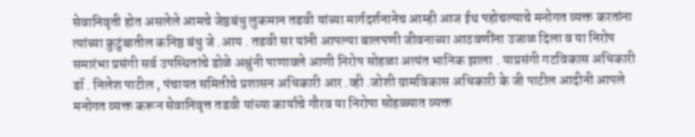सेवानिवृती होत असलेले आमचे जेष्ठबंधु लुकमान तडवी यांच्या मार्गदर्शनानेच आम्ही आज ईथ पहोचल्याचे मनोगत व्यक्त करतांना त्यांच्या कुटुंबातील कनिष्ठ बंधु जे .आय . तडवी सर यांनी आपल्या बालपणी जीवनाच्या आठवणींना उजाळ दिला व या निरोप समारंभा प्रसंगी सर्व उपस्थितांचे डोळे अश्रुंनी पाणावले आणी निरोप सोहळा अत्यंत भानिक झाला . याप्रसंगी गटविकास अधिकारी डॉ . निलेश पाटील , पंचायत समितीचे प्रशासन अधिकारी आर .व्ही .जोशी ग्रामविकास अधिकारी के जी पाटील आदीनी आपले मनोगत व्यक्त करून सेवानिवृत्त तडवी यांच्या कार्याचे गौरव या निरोपा सोहळ्यात व्यक्त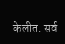केलीत. सर्व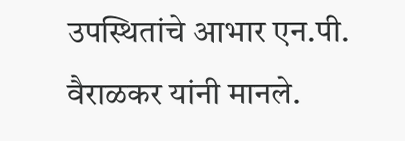उपस्थितांचे आभार एन.पी. वैराळकर यांनी मानले.